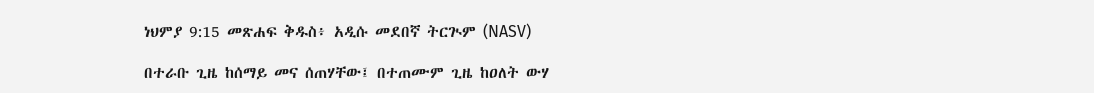ነህምያ 9:15 መጽሐፍ ቅዱስ፥ አዲሱ መደበኛ ትርጒም (NASV)

በተራቡ ጊዜ ከሰማይ መና ሰጠሃቸው፤ በተጠሙም ጊዜ ከዐለት ውሃ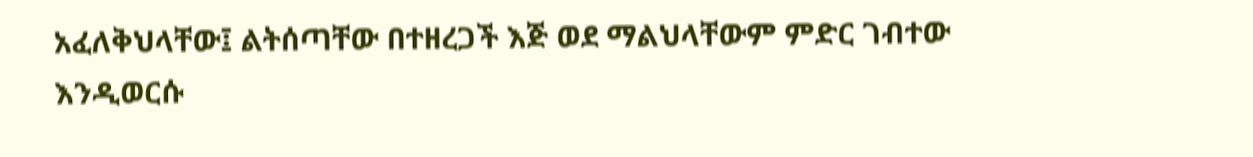አፈለቅህላቸው፤ ልትሰጣቸው በተዘረጋች እጅ ወደ ማልህላቸውም ምድር ገብተው እንዲወርሱ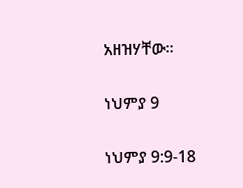አዘዝሃቸው።

ነህምያ 9

ነህምያ 9:9-18